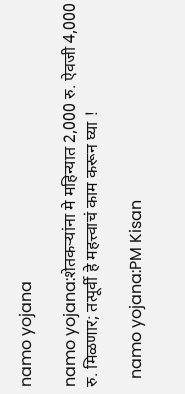namo yojana

namo yojana:शेतकऱ्यांना मे महिन्यात 2,000 रु. ऐवजी 4,000 रु. मिळणार; तत्पूर्वी हे महत्त्वाचं काम करून घ्या !

  namo yojana:PM Kisan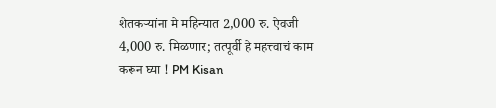शेतकऱ्यांना मे महिन्यात 2,000 रु. ऐवजी 4,000 रु. मिळणार; तत्पूर्वी हे महत्त्वाचं काम करून घ्या ! PM Kisan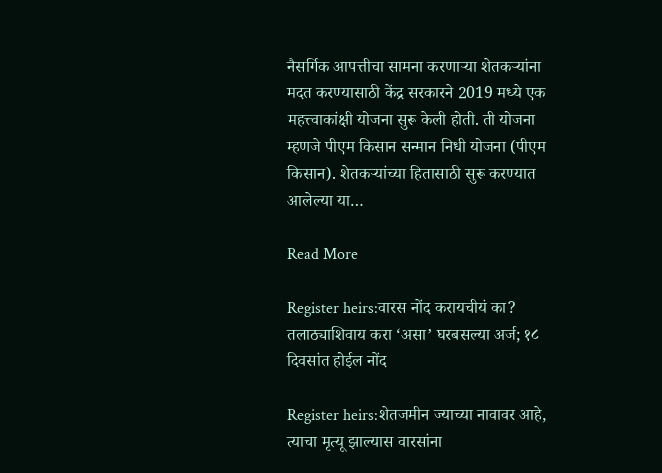नैसर्गिक आपत्तीचा सामना करणाऱ्या शेतकऱ्यांना मदत करण्यासाठी केंद्र सरकारने 2019 मध्ये एक महत्त्वाकांक्षी योजना सुरू केली होती. ती योजना म्हणजे पीएम किसान सन्मान निधी योजना (पीएम किसान). शेतकऱ्यांच्या हितासाठी सुरू करण्यात आलेल्या या…

Read More

Register heirs:वारस नोंद करायचीयं का? तलाठ्याशिवाय करा ‘असा’ घरबसल्या अर्ज; १८ दिवसांत होईल नोंद

Register heirs:शेतजमीन ज्याच्या नावावर आहे, त्याचा मृत्यू झाल्यास वारसांना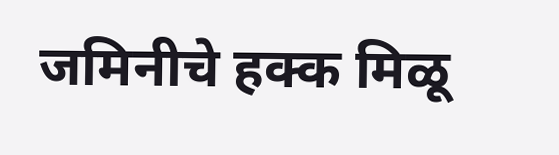जमिनीचे हक्क मिळू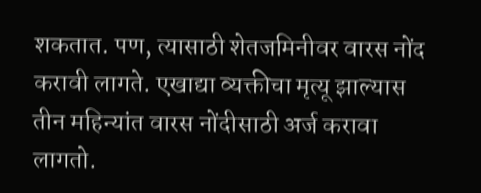शकतात. पण, त्यासाठी शेतजमिनीवर वारस नोंद करावी लागते. एखाद्या व्यक्तीचा मृत्यू झाल्यास तीन महिन्यांत वारस नोंदीसाठी अर्ज करावा लागतो.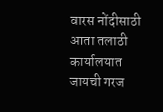वारस नोंदीसाठी आता तलाठी कार्यालयात जायची गरज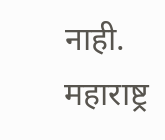नाही. महाराष्ट्र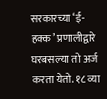सरकारच्या ‘ई-हक्क’ प्रणालीद्वारे घरबसल्या तो अर्ज करता येतो. १८ व्या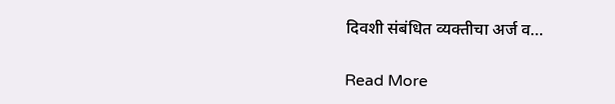दिवशी संबंधित व्यक्तीचा अर्ज व…

Read More